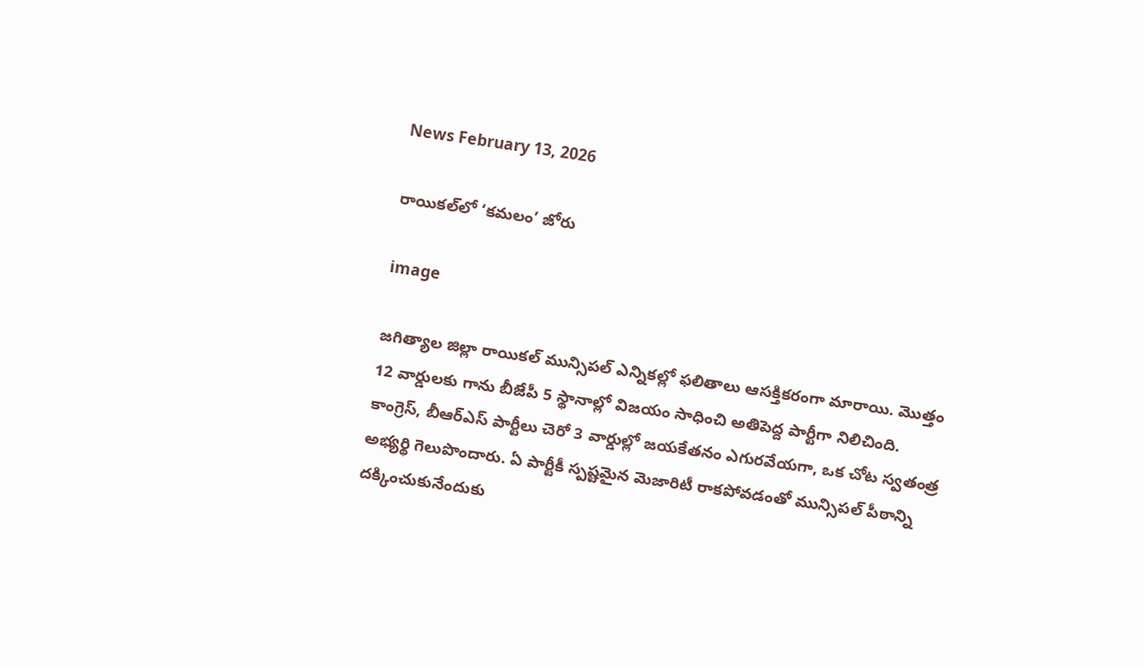News February 13, 2026

రాయికల్‌లో ‘కమలం’ జోరు

image

జగిత్యాల జిల్లా రాయికల్ మున్సిపల్ ఎన్నికల్లో ఫలితాలు ఆసక్తికరంగా మారాయి. మొత్తం 12 వార్డులకు గాను బీజేపీ 5 స్థానాల్లో విజయం సాధించి అతిపెద్ద పార్టీగా నిలిచింది. కాంగ్రెస్, బీఆర్ఎస్ పార్టీలు చెరో 3 వార్డుల్లో జయకేతనం ఎగురవేయగా, ఒక చోట స్వతంత్ర అభ్యర్థి గెలుపొందారు. ఏ పార్టీకీ స్పష్టమైన మెజారిటీ రాకపోవడంతో మున్సిపల్ పీఠాన్ని దక్కించుకునేందుకు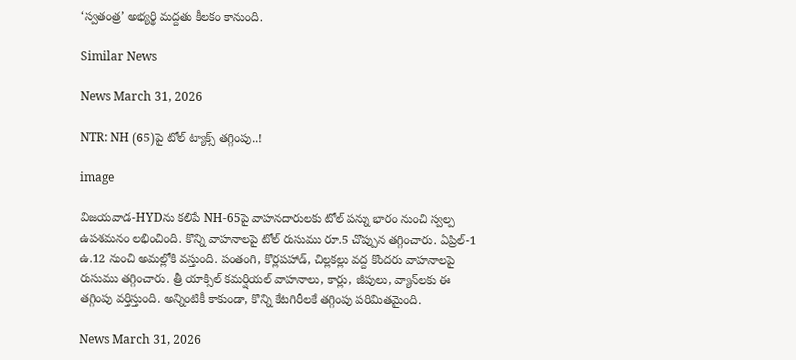‘స్వతంత్ర’ అభ్యర్థి మద్దతు కీలకం కానుంది.

Similar News

News March 31, 2026

NTR: NH (65)పై టోల్ ట్యాక్స్ తగ్గింపు..!

image

విజయవాడ-HYDను కలిపే NH-65పై వాహనదారులకు టోల్ పన్ను భారం నుంచి స్వల్ప ఉపశమనం లభించింది. కొన్ని వాహనాలపై టోల్ రుసుము రూ.5 చొప్పున తగ్గించారు. ఏప్రిల్-1 ఉ.12 నుంచి అమల్లోకి వస్తుంది. పంతంగి, కొర్లపహాడ్‌, చిల్లకల్లు వద్ద కొందరు వాహనాలపై రుసుము తగ్గించారు. త్రీ యాక్సిల్‌ కమర్షియల్‌ వాహనాలు, కార్లు, జీపులు, వ్యాన్‌లకు ఈ తగ్గింపు వర్తిస్తుంది. అన్నింటికీ కాకుండా, కొన్ని కేటగిరీలకే తగ్గింపు పరిమితమైంది.

News March 31, 2026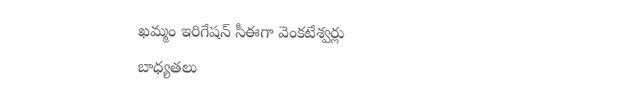ఖమ్మం ఇరిగేషన్ సీఈగా వెంకటేశ్వర్లు బాధ్యతలు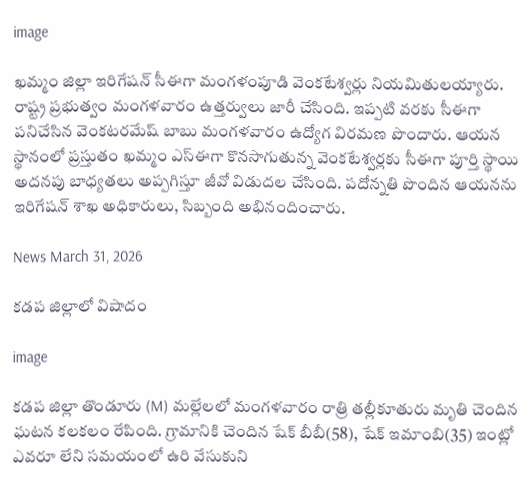image

ఖమ్మం జిల్లా ఇరిగేషన్ సీఈగా మంగళంపూడి వెంకటేశ్వర్లు నియమితులయ్యారు. రాష్ట్ర ప్రభుత్వం మంగళవారం ఉత్తర్వులు జారీ చేసింది. ఇప్పటి వరకు సీఈగా పనిచేసిన వెంకటరమేష్ బాబు మంగళవారం ఉద్యోగ విరమణ పొందారు. ఆయన స్థానంలో ప్రస్తుతం ఖమ్మం ఎస్ఈగా కొనసాగుతున్న వెంకటేశ్వర్లకు సీఈగా పూర్తి స్థాయి అదనపు బాధ్యతలు అప్పగిస్తూ జీవో విడుదల చేసింది. పదోన్నతి పొందిన ఆయనను ఇరిగేషన్ శాఖ అధికారులు, సిబ్బంది అభినందించారు.

News March 31, 2026

కడప జిల్లాలో విషాదం

image

కడప జిల్లా తొండూరు (M) మల్లేలలో మంగళవారం రాత్రి తల్లీకూతురు మృతి చెందిన ఘటన కలకలం రేపింది. గ్రామానికి చెందిన షేక్ బీబీ(58), షేక్ ఇమాంబి(35) ఇంట్లో ఎవరూ లేని సమయంలో ఉరి వేసుకుని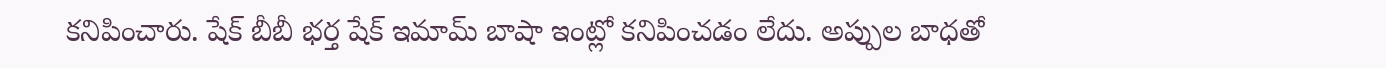కనిపించారు. షేక్ బీబీ భర్త షేక్ ఇమామ్ బాషా ఇంట్లో కనిపించడం లేదు. అప్పుల బాధతో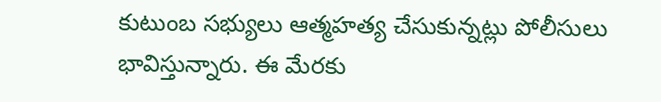కుటుంబ సభ్యులు ఆత్మహత్య చేసుకున్నట్లు పోలీసులు భావిస్తున్నారు. ఈ మేరకు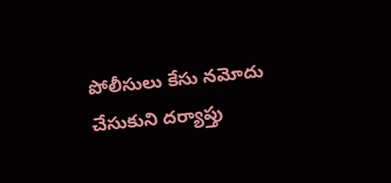పోలీసులు కేసు నమోదు చేసుకుని దర్యాప్తు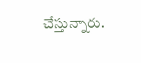చేస్తున్నారు.